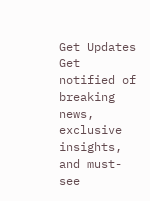Get Updates
Get notified of breaking news, exclusive insights, and must-see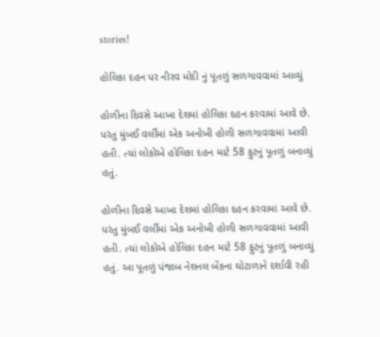stories!

હોલિકા દહન પર નીરવ મોદી નું પૂતળું સળગાવવામાં આવ્યું

હોળીના દિવસે આખા દેશમાં હોલિકા દહન કરવામાં આવે છે. પરંતુ મુંબઈ વર્લીમાં એક અનોખી હોળી સળગાવવામાં આવી હતી. ત્યાં લોકોએ હોલિકા દહન માટે 58 ફુટનું પૂતળું બનાવ્યું હતું.

હોળીના દિવસે આખા દેશમાં હોલિકા દહન કરવામાં આવે છે. પરંતુ મુંબઈ વર્લીમાં એક અનોખી હોળી સળગાવવામાં આવી હતી. ત્યાં લોકોએ હોલિકા દહન માટે 58 ફુટનું પૂતળું બનાવ્યું હતું. આ પૂતળું પંજાબ નેશનલ બેંકના ઘોટાળાને દર્શાવી રહી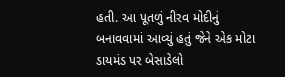હતી. આ પૂતળું નીરવ મોદીનું બનાવવામાં આવ્યું હતું જેને એક મોટા ડાયમંડ પર બેસાડેલો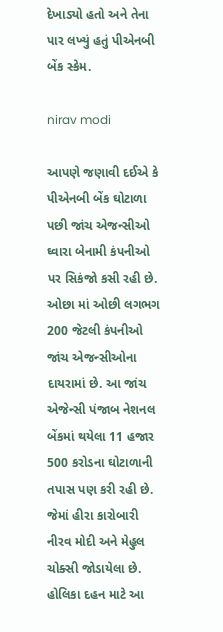દેખાડ્યો હતો અને તેના પાર લખ્યું હતું પીએનબી બેંક સ્કેમ.

nirav modi

આપણે જણાવી દઈએ કે પીએનબી બેંક ઘોટાળા પછી જાંચ એજન્સીઓ ઘ્વારા બેનામી કંપનીઓ પર સિકંજો કસી રહી છે. ઓછા માં ઓછી લગભગ 200 જેટલી કંપનીઓ જાંચ એજન્સીઓના દાયરામાં છે. આ જાંચ એજેન્સી પંજાબ નેશનલ બેંકમાં થયેલા 11 હજાર 500 કરોડના ઘોટાળાની તપાસ પણ કરી રહી છે. જેમાં હીરા કારોબારી નીરવ મોદી અને મેહુલ ચોક્સી જોડાયેલા છે. હોલિકા દહન માટે આ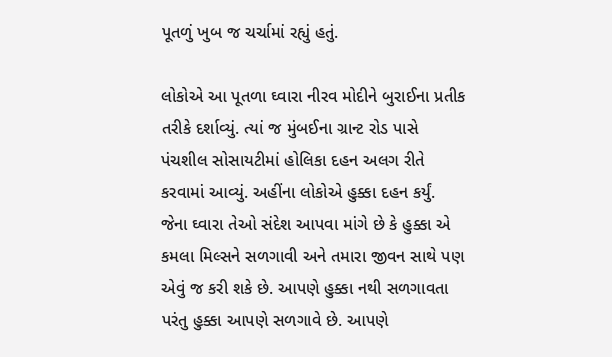પૂતળું ખુબ જ ચર્ચામાં રહ્યું હતું.

લોકોએ આ પૂતળા ઘ્વારા નીરવ મોદીને બુરાઈના પ્રતીક તરીકે દર્શાવ્યું. ત્યાં જ મુંબઈના ગ્રાન્ટ રોડ પાસે પંચશીલ સોસાયટીમાં હોલિકા દહન અલગ રીતે કરવામાં આવ્યું. અહીંના લોકોએ હુક્કા દહન કર્યું. જેના ઘ્વારા તેઓ સંદેશ આપવા માંગે છે કે હુક્કા એ કમલા મિલ્સને સળગાવી અને તમારા જીવન સાથે પણ એવું જ કરી શકે છે. આપણે હુક્કા નથી સળગાવતા પરંતુ હુક્કા આપણે સળગાવે છે. આપણે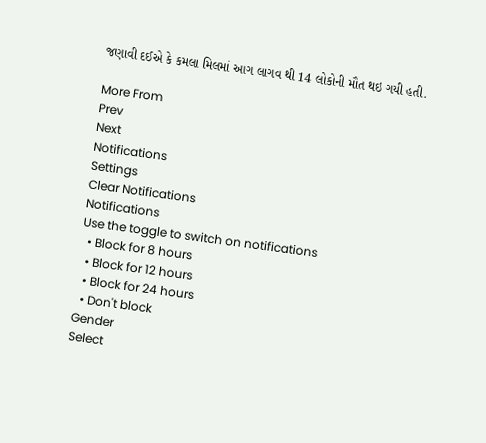જણાવી દઈએ કે કમલા મિલમાં આગ લાગવ થી 14 લોકોની મૌત થઇ ગયી હતી.

More From
Prev
Next
Notifications
Settings
Clear Notifications
Notifications
Use the toggle to switch on notifications
  • Block for 8 hours
  • Block for 12 hours
  • Block for 24 hours
  • Don't block
Gender
Select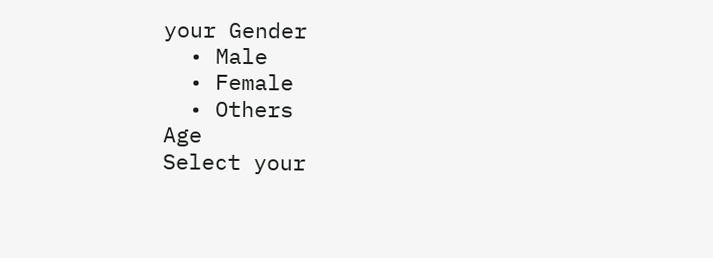your Gender
  • Male
  • Female
  • Others
Age
Select your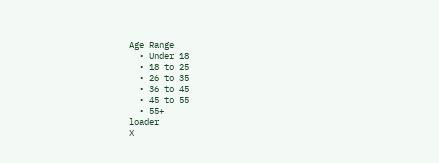Age Range
  • Under 18
  • 18 to 25
  • 26 to 35
  • 36 to 45
  • 45 to 55
  • 55+
loader
X